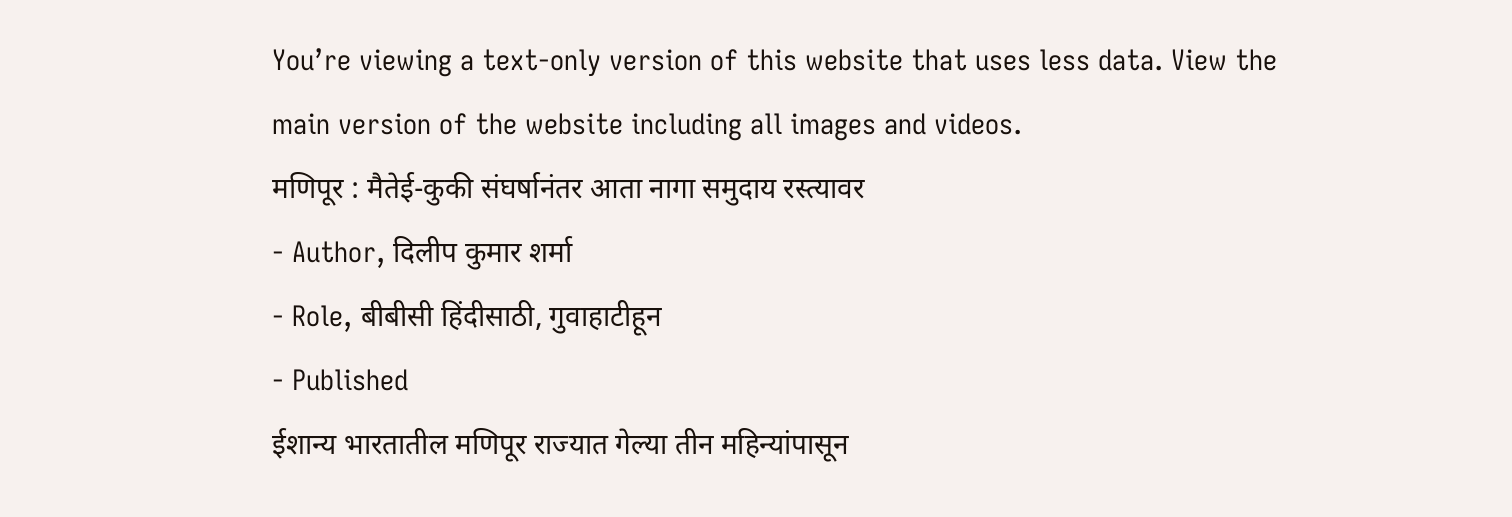You’re viewing a text-only version of this website that uses less data. View the main version of the website including all images and videos.
मणिपूर : मैतेई-कुकी संघर्षानंतर आता नागा समुदाय रस्त्यावर
- Author, दिलीप कुमार शर्मा
- Role, बीबीसी हिंदीसाठी, गुवाहाटीहून
- Published
ईशान्य भारतातील मणिपूर राज्यात गेल्या तीन महिन्यांपासून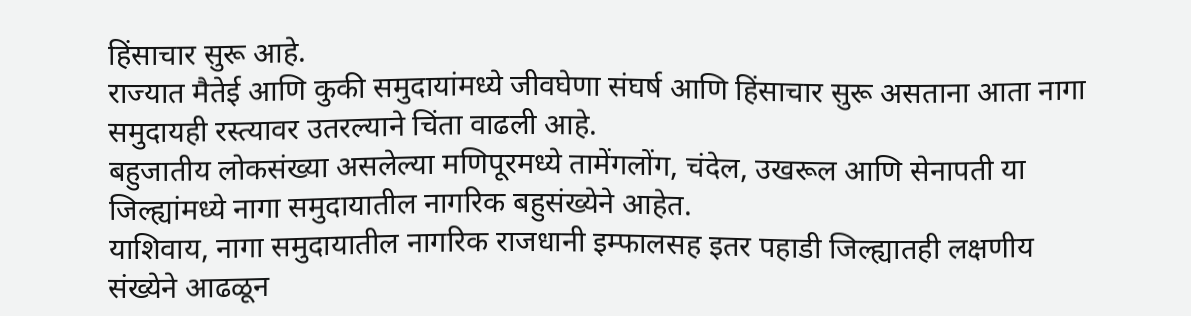हिंसाचार सुरू आहे.
राज्यात मैतेई आणि कुकी समुदायांमध्ये जीवघेणा संघर्ष आणि हिंसाचार सुरू असताना आता नागा समुदायही रस्त्यावर उतरल्याने चिंता वाढली आहे.
बहुजातीय लोकसंख्या असलेल्या मणिपूरमध्ये तामेंगलोंग, चंदेल, उखरूल आणि सेनापती या जिल्ह्यांमध्ये नागा समुदायातील नागरिक बहुसंख्येने आहेत.
याशिवाय, नागा समुदायातील नागरिक राजधानी इम्फालसह इतर पहाडी जिल्ह्यातही लक्षणीय संख्येने आढळून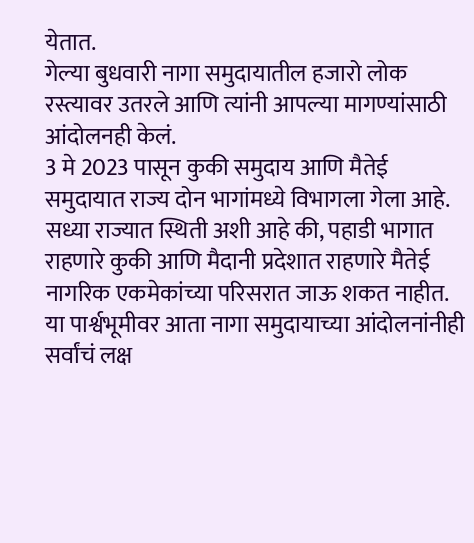येतात.
गेल्या बुधवारी नागा समुदायातील हजारो लोक रस्त्यावर उतरले आणि त्यांनी आपल्या मागण्यांसाठी आंदोलनही केलं.
3 मे 2023 पासून कुकी समुदाय आणि मैतेई समुदायात राज्य दोन भागांमध्ये विभागला गेला आहे.
सध्या राज्यात स्थिती अशी आहे की, पहाडी भागात राहणारे कुकी आणि मैदानी प्रदेशात राहणारे मैतेई नागरिक एकमेकांच्या परिसरात जाऊ शकत नाहीत.
या पार्श्वभूमीवर आता नागा समुदायाच्या आंदोलनांनीही सर्वांचं लक्ष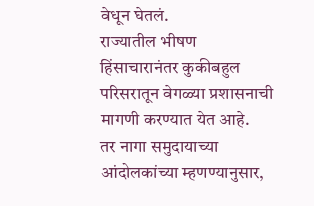वेधून घेतलं.
राज्यातील भीषण हिंसाचारानंतर कुकीबहुल परिसरातून वेगळ्या प्रशासनाची मागणी करण्यात येत आहे.
तर नागा समुदायाच्या आंदोलकांच्या म्हणण्यानुसार,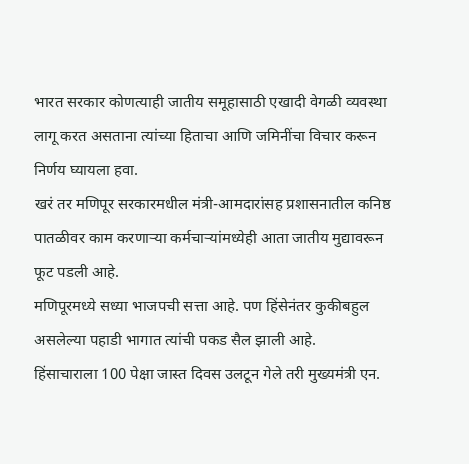भारत सरकार कोणत्याही जातीय समूहासाठी एखादी वेगळी व्यवस्था लागू करत असताना त्यांच्या हिताचा आणि जमिनींचा विचार करून निर्णय घ्यायला हवा.
खरं तर मणिपूर सरकारमधील मंत्री-आमदारांसह प्रशासनातील कनिष्ठ पातळीवर काम करणाऱ्या कर्मचाऱ्यांमध्येही आता जातीय मुद्यावरून फूट पडली आहे.
मणिपूरमध्ये सध्या भाजपची सत्ता आहे. पण हिंसेनंतर कुकीबहुल असलेल्या पहाडी भागात त्यांची पकड सैल झाली आहे.
हिंसाचाराला 100 पेक्षा जास्त दिवस उलटून गेले तरी मुख्यमंत्री एन.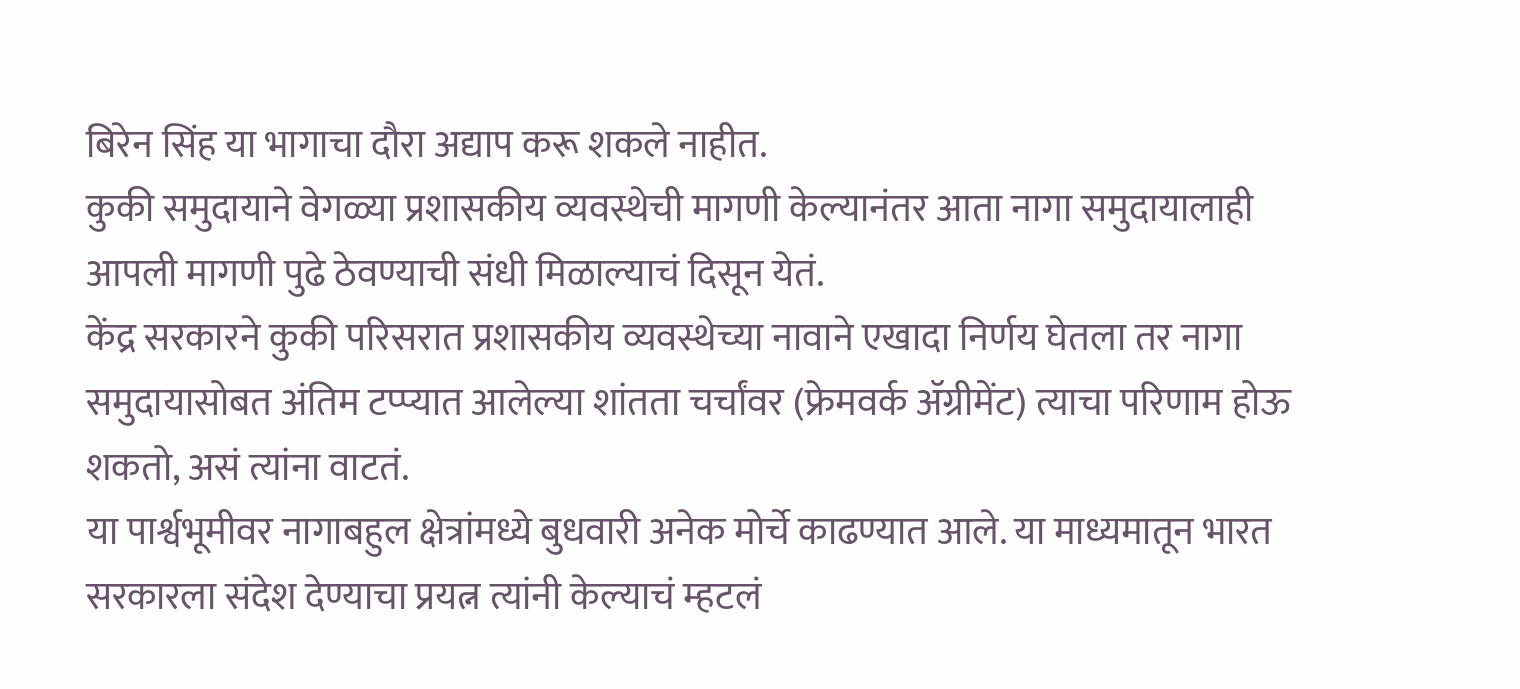बिरेन सिंह या भागाचा दौरा अद्याप करू शकले नाहीत.
कुकी समुदायाने वेगळ्या प्रशासकीय व्यवस्थेची मागणी केल्यानंतर आता नागा समुदायालाही आपली मागणी पुढे ठेवण्याची संधी मिळाल्याचं दिसून येतं.
केंद्र सरकारने कुकी परिसरात प्रशासकीय व्यवस्थेच्या नावाने एखादा निर्णय घेतला तर नागा समुदायासोबत अंतिम टप्प्यात आलेल्या शांतता चर्चांवर (फ्रेमवर्क ॲग्रीमेंट) त्याचा परिणाम होऊ शकतो, असं त्यांना वाटतं.
या पार्श्वभूमीवर नागाबहुल क्षेत्रांमध्ये बुधवारी अनेक मोर्चे काढण्यात आले. या माध्यमातून भारत सरकारला संदेश देण्याचा प्रयत्न त्यांनी केल्याचं म्हटलं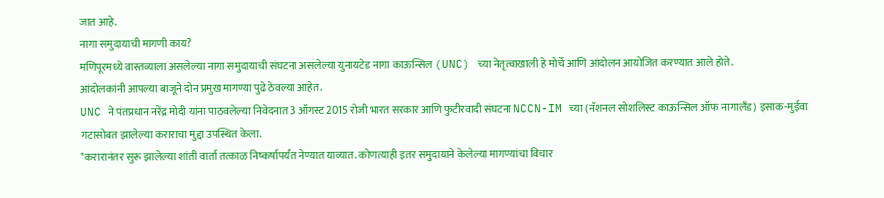जात आहे.
नागा समुदायाची मागणी काय?
मणिपूरमध्ये वास्तव्याला असलेल्या नागा समुदायाची संघटना असलेल्या युनायटेड नागा काऊन्सिल (UNC) च्या नेतृत्वाखाली हे मोर्चे आणि आंदोलन आयोजित करण्यात आले होते.
आंदोलकांनी आपल्या बाजूने दोन प्रमुख मागण्या पुढे ठेवल्या आहेत.
UNC ने पंतप्रधान नरेंद्र मोदी यांना पाठवलेल्या निवेदनात 3 ऑगस्ट 2015 रोजी भारत सरकार आणि फुटीरवादी संघटना NCCN-IM च्या (नॅशनल सोशलिस्ट काऊन्सिल ऑफ नागालँड) इसाक-मुईवा गटासोबत झालेल्या कराराचा मुद्दा उपस्थित केला.
"करारानंतर सुरू झालेल्या शांती वार्ता तत्काळ निष्कर्षापर्यंत नेण्यात याव्यात. कोणत्याही इतर समुदायाने केलेल्या मागण्यांचा विचार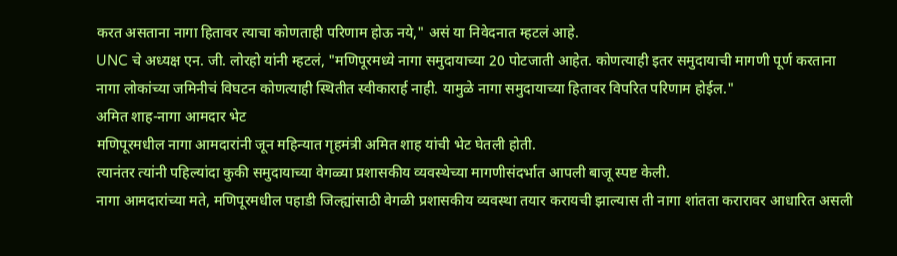करत असताना नागा हितावर त्याचा कोणताही परिणाम होऊ नये," असं या निवेदनात म्हटलं आहे.
UNC चे अध्यक्ष एन. जी. लोरहो यांनी म्हटलं, "मणिपूरमध्ये नागा समुदायाच्या 20 पोटजाती आहेत. कोणत्याही इतर समुदायाची मागणी पूर्ण करताना नागा लोकांच्या जमिनीचं विघटन कोणत्याही स्थितीत स्वीकारार्ह नाही. यामुळे नागा समुदायाच्या हितावर विपरित परिणाम होईल."
अमित शाह-नागा आमदार भेट
मणिपूरमधील नागा आमदारांनी जून महिन्यात गृहमंत्री अमित शाह यांची भेट घेतली होती.
त्यानंतर त्यांनी पहिल्यांदा कुकी समुदायाच्या वेगळ्या प्रशासकीय व्यवस्थेच्या मागणीसंदर्भात आपली बाजू स्पष्ट केली.
नागा आमदारांच्या मते, मणिपूरमधील पहाडी जिल्ह्यांसाठी वेगळी प्रशासकीय व्यवस्था तयार करायची झाल्यास ती नागा शांतता करारावर आधारित असली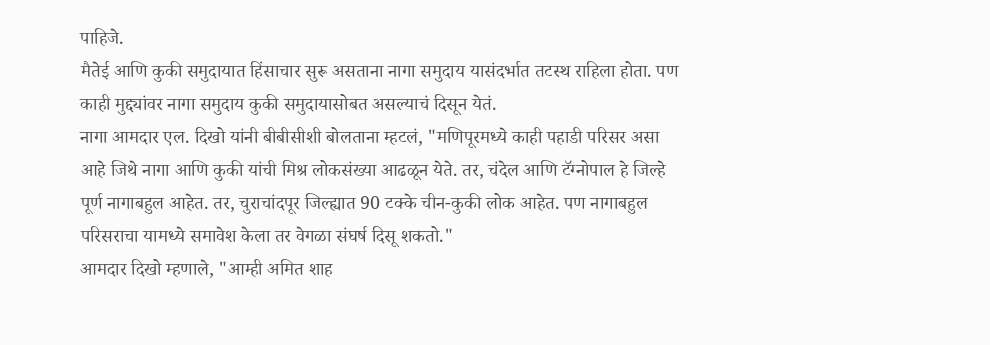पाहिजे.
मैतेई आणि कुकी समुदायात हिंसाचार सुरू असताना नागा समुदाय यासंदर्भात तटस्थ राहिला होता. पण काही मुद्द्यांवर नागा समुदाय कुकी समुदायासोबत असल्याचं दिसून येतं.
नागा आमदार एल. दिखो यांनी बीबीसीशी बोलताना म्हटलं, "मणिपूरमध्ये काही पहाडी परिसर असा आहे जिथे नागा आणि कुकी यांची मिश्र लोकसंख्या आढळून येते. तर, चंदेल आणि टॅग्नोपाल हे जिल्हे पूर्ण नागाबहुल आहेत. तर, चुराचांदपूर जिल्ह्यात 90 टक्के चीन-कुकी लोक आहेत. पण नागाबहुल परिसराचा यामध्ये समावेश केला तर वेगळा संघर्ष दिसू शकतो."
आमदार दिखो म्हणाले, "आम्ही अमित शाह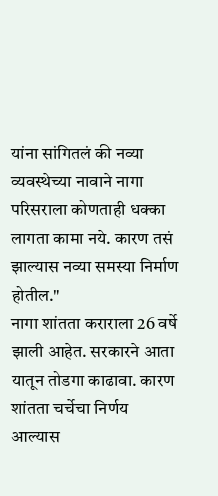यांना सांगितलं की नव्या व्यवस्थेच्या नावाने नागा परिसराला कोणताही धक्का लागता कामा नये. कारण तसं झाल्यास नव्या समस्या निर्माण होतील."
नागा शांतता कराराला 26 वर्षे झाली आहेत. सरकारने आता यातून तोडगा काढावा. कारण शांतता चर्चेचा निर्णय आल्यास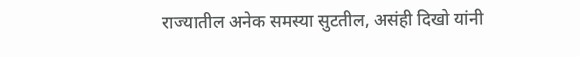राज्यातील अनेक समस्या सुटतील, असंही दिखो यांनी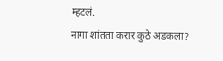म्हटलं.
नागा शांतता करार कुठे अडकला?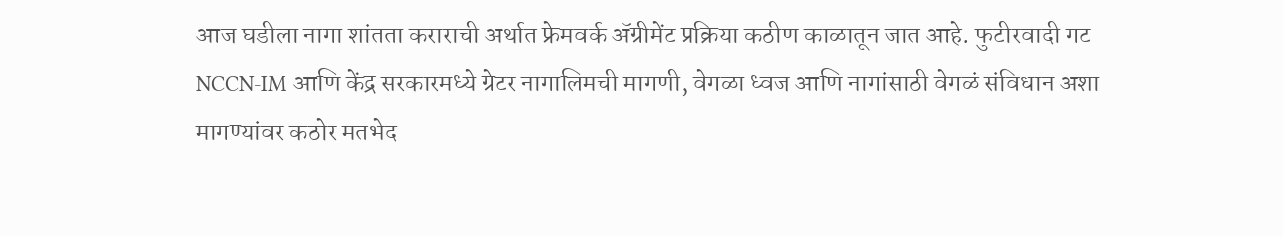आज घडीला नागा शांतता कराराची अर्थात फ्रेमवर्क ॲग्रीमेंट प्रक्रिया कठीण काळातून जात आहे. फुटीरवादी गट NCCN-IM आणि केंद्र सरकारमध्ये ग्रेटर नागालिमची मागणी, वेगळा ध्वज आणि नागांसाठी वेगळं संविधान अशा मागण्यांवर कठोर मतभेद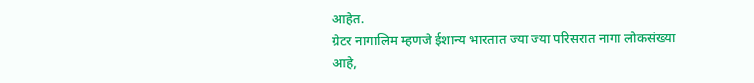आहेत.
ग्रेटर नागालिम म्हणजे ईशान्य भारतात ज्या ज्या परिसरात नागा लोकसंख्या आहे,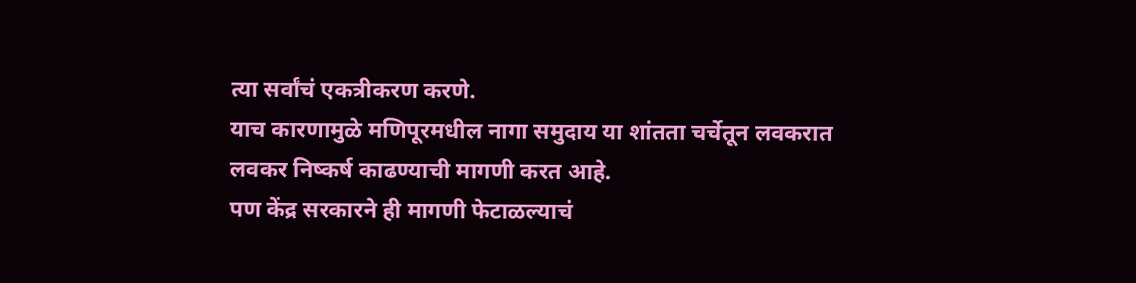त्या सर्वांचं एकत्रीकरण करणे.
याच कारणामुळे मणिपूरमधील नागा समुदाय या शांतता चर्चेतून लवकरात लवकर निष्कर्ष काढण्याची मागणी करत आहे.
पण केंद्र सरकारने ही मागणी फेटाळल्याचं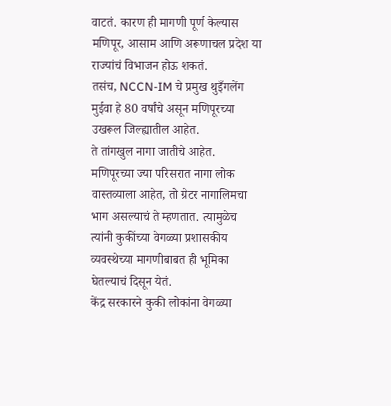वाटतं. कारण ही मागणी पूर्ण केल्यास मणिपूर, आसाम आणि अरूणाचल प्रदेश या राज्यांचं विभाजन होऊ शकतं.
तसंच, NCCN-IM चे प्रमुख थुइँगलेंग मुईवा हे 80 वर्षांचे असून मणिपूरच्या उखरूल जिल्ह्यातील आहेत.
ते तांगखुल नागा जातीचे आहेत. मणिपूरच्या ज्या परिसरात नागा लोक वास्तव्याला आहेत, तो ग्रेटर नागालिमचा भाग असल्याचं ते म्हणतात. त्यामुळेच त्यांनी कुकींच्या वेगळ्या प्रशासकीय व्यवस्थेच्या मागणीबाबत ही भूमिका घेतल्याचं दिसून येतं.
केंद्र सरकारने कुकी लोकांना वेगळ्या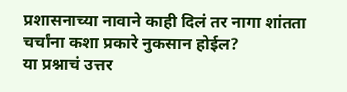प्रशासनाच्या नावाने काही दिलं तर नागा शांतता चर्चांना कशा प्रकारे नुकसान होईल?
या प्रश्नाचं उत्तर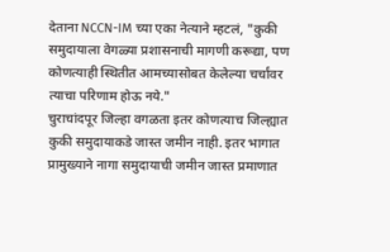देताना NCCN-IM च्या एका नेत्याने म्हटलं, "कुकी समुदायाला वेगळ्या प्रशासनाची मागणी करूद्या, पण कोणत्याही स्थितीत आमच्यासोबत केलेल्या चर्चांवर त्याचा परिणाम होऊ नये."
चुराचांदपूर जिल्हा वगळता इतर कोणत्याच जिल्ह्यात कुकी समुदायाकडे जास्त जमीन नाही. इतर भागात प्रामुख्याने नागा समुदायाची जमीन जास्त प्रमाणात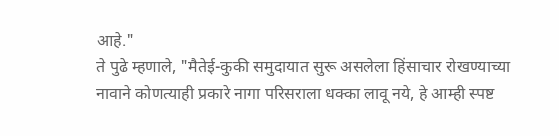आहे."
ते पुढे म्हणाले, "मैतेई-कुकी समुदायात सुरू असलेला हिंसाचार रोखण्याच्या नावाने कोणत्याही प्रकारे नागा परिसराला धक्का लावू नये, हे आम्ही स्पष्ट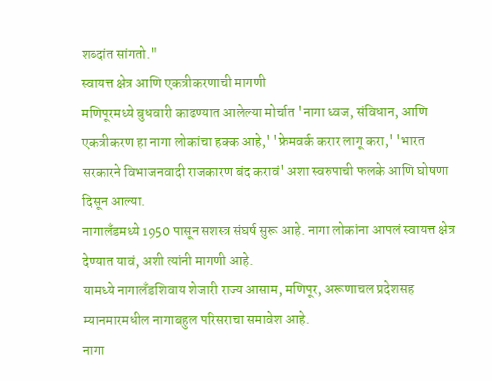शब्दांत सांगतो."
स्वायत्त क्षेत्र आणि एकत्रीकरणाची मागणी
मणिपूरमध्ये बुधवारी काढण्यात आलेल्या मोर्चात 'नागा ध्वज, संविधान, आणि एकत्रीकरण हा नागा लोकांचा हक्क आहे,' 'फ्रेमवर्क करार लागू करा,' 'भारत सरकारने विभाजनवादी राजकारण बंद करावं' अशा स्वरुपाची फलके आणि घोषणा दिसून आल्या.
नागालँडमध्ये 1950 पासून सशस्त्र संघर्ष सुरू आहे. नागा लोकांना आपलं स्वायत्त क्षेत्र देण्यात यावं, अशी त्यांनी मागणी आहे.
यामध्ये नागालँडशिवाय शेजारी राज्य आसाम, मणिपूर, अरूणाचल प्रदेशसह म्यानमारमधील नागाबहुल परिसराचा समावेश आहे.
नागा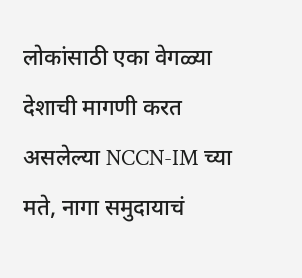लोकांसाठी एका वेगळ्या देशाची मागणी करत असलेल्या NCCN-IM च्या मते, नागा समुदायाचं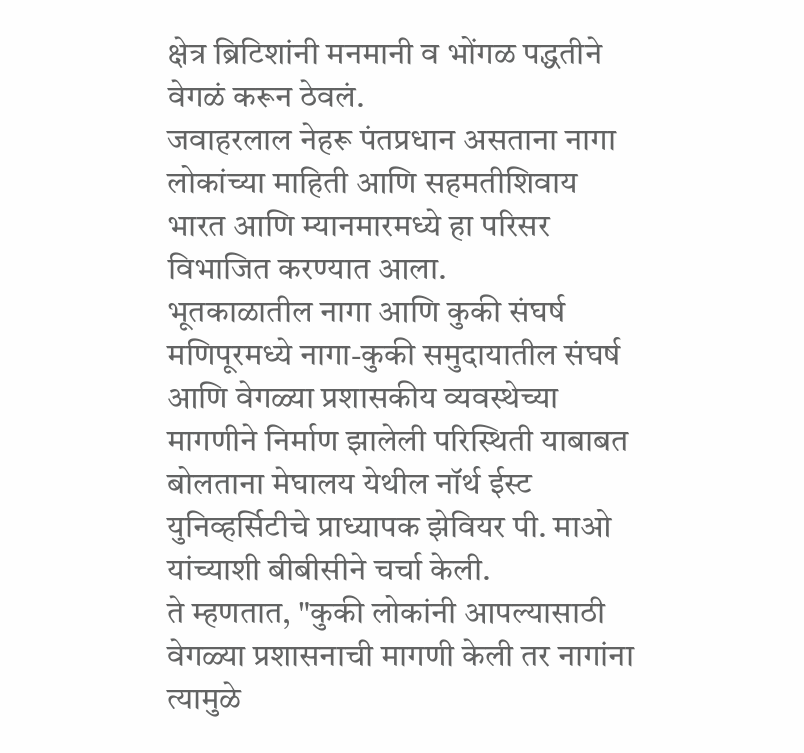क्षेत्र ब्रिटिशांनी मनमानी व भोंगळ पद्धतीने वेगळं करून ठेवलं.
जवाहरलाल नेहरू पंतप्रधान असताना नागा लोकांच्या माहिती आणि सहमतीशिवाय भारत आणि म्यानमारमध्ये हा परिसर विभाजित करण्यात आला.
भूतकाळातील नागा आणि कुकी संघर्ष
मणिपूरमध्ये नागा-कुकी समुदायातील संघर्ष आणि वेगळ्या प्रशासकीय व्यवस्थेच्या मागणीने निर्माण झालेली परिस्थिती याबाबत बोलताना मेघालय येथील नॉर्थ ईस्ट युनिव्हर्सिटीचे प्राध्यापक झेवियर पी. माओ यांच्याशी बीबीसीने चर्चा केली.
ते म्हणतात, "कुकी लोकांनी आपल्यासाठी वेगळ्या प्रशासनाची मागणी केली तर नागांना त्यामुळे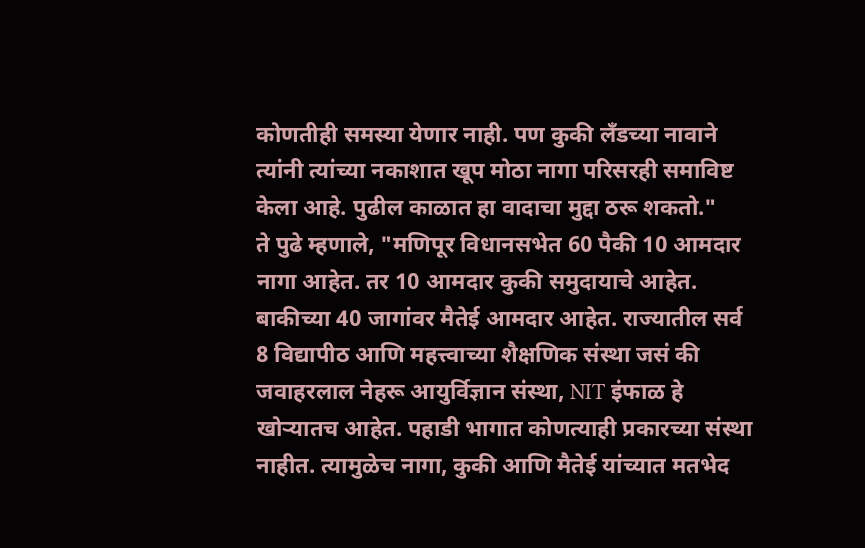कोणतीही समस्या येणार नाही. पण कुकी लँडच्या नावाने त्यांनी त्यांच्या नकाशात खूप मोठा नागा परिसरही समाविष्ट केला आहे. पुढील काळात हा वादाचा मुद्दा ठरू शकतो."
ते पुढे म्हणाले, "मणिपूर विधानसभेत 60 पैकी 10 आमदार नागा आहेत. तर 10 आमदार कुकी समुदायाचे आहेत. बाकीच्या 40 जागांवर मैतेई आमदार आहेत. राज्यातील सर्व 8 विद्यापीठ आणि महत्त्वाच्या शैक्षणिक संस्था जसं की जवाहरलाल नेहरू आयुर्विज्ञान संस्था, NIT इंफाळ हे खोऱ्यातच आहेत. पहाडी भागात कोणत्याही प्रकारच्या संस्था नाहीत. त्यामुळेच नागा, कुकी आणि मैतेई यांच्यात मतभेद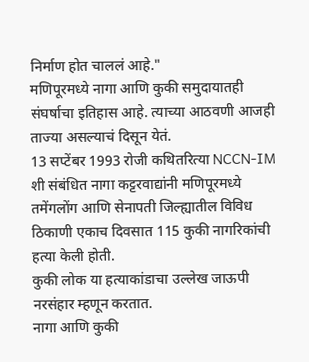निर्माण होत चाललं आहे."
मणिपूरमध्ये नागा आणि कुकी समुदायातही संघर्षाचा इतिहास आहे. त्याच्या आठवणी आजही ताज्या असल्याचं दिसून येतं.
13 सप्टेंबर 1993 रोजी कथितरित्या NCCN-IM शी संबंधित नागा कट्टरवाद्यांनी मणिपूरमध्ये तमेंगलोंग आणि सेनापती जिल्ह्यातील विविध ठिकाणी एकाच दिवसात 115 कुकी नागरिकांची हत्या केली होती.
कुकी लोक या हत्याकांडाचा उल्लेख जाऊपी नरसंहार म्हणून करतात.
नागा आणि कुकी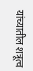यांच्यातील शत्रूत्व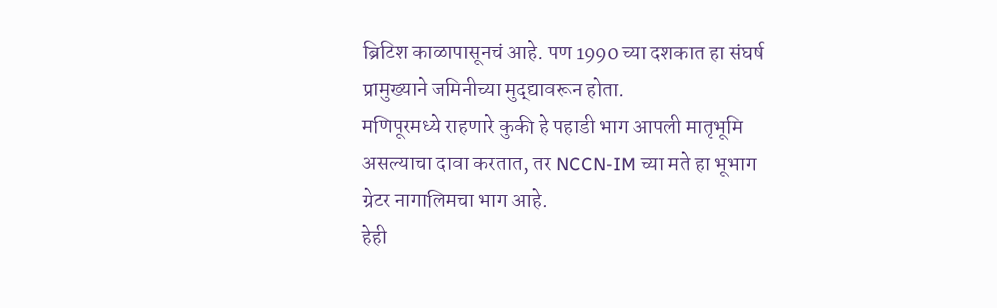ब्रिटिश काळापासूनचं आहे. पण 1990 च्या दशकात हा संघर्ष प्रामुख्याने जमिनीच्या मुद्द्यावरून होता.
मणिपूरमध्ये राहणारे कुकी हे पहाडी भाग आपली मातृभूमि असल्याचा दावा करतात, तर NCCN-IM च्या मते हा भूभाग ग्रेटर नागालिमचा भाग आहे.
हेही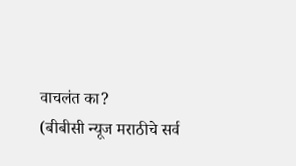वाचलंत का?
(बीबीसी न्यूज मराठीचे सर्व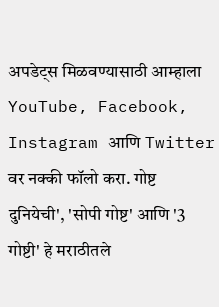अपडेट्स मिळवण्यासाठी आम्हाला YouTube, Facebook, Instagram आणि Twitter वर नक्की फॉलो करा. गोष्ट दुनियेची', 'सोपी गोष्ट' आणि '3 गोष्टी' हे मराठीतले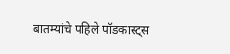बातम्यांचे पहिले पॉडकास्ट्स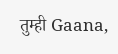तुम्ही Gaana,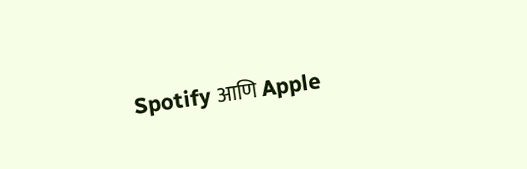Spotify आणि Apple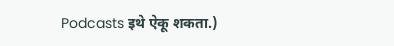Podcasts इथे ऐकू शकता.)